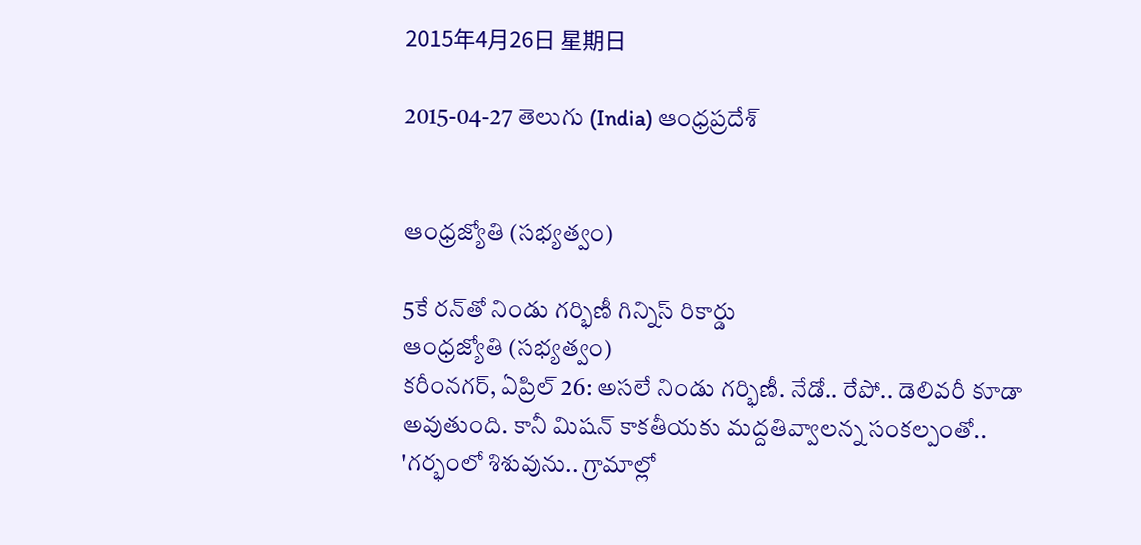2015年4月26日 星期日

2015-04-27 తెలుగు (India) ఆంధ్రప్రదేశ్


ఆంధ్రజ్యోతి (సభ్యత్వం)

5కే రన్‌తో నిండు గర్భిణీ గిన్నిస్‌ రికార్డు
ఆంధ్రజ్యోతి (సభ్యత్వం)
కరీంనగర్‌, ఏప్రిల్‌ 26: అసలే నిండు గర్భిణీ. నేడో.. రేపో.. డెలివరీ కూడా అవుతుంది. కానీ మిషన్‌ కాకతీయకు మద్దతివ్వాలన్న సంకల్పంతో.. 'గర్భంలో శిశువును.. గ్రామాల్లో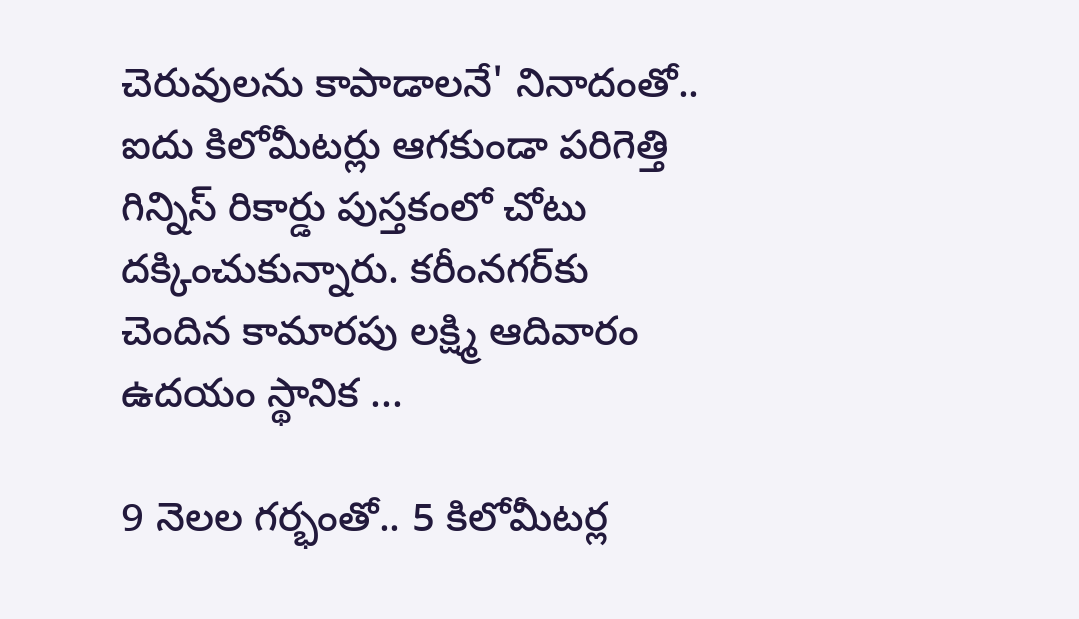చెరువులను కాపాడాలనే' నినాదంతో.. ఐదు కిలోమీటర్లు ఆగకుండా పరిగెత్తి గిన్నిస్‌ రికార్డు పుస్తకంలో చోటు దక్కించుకున్నారు. కరీంనగర్‌కు చెందిన కామారపు లక్ష్మి ఆదివారం ఉదయం స్థానిక ...

9 నెలల గర్భంతో.. 5 కిలోమీటర్ల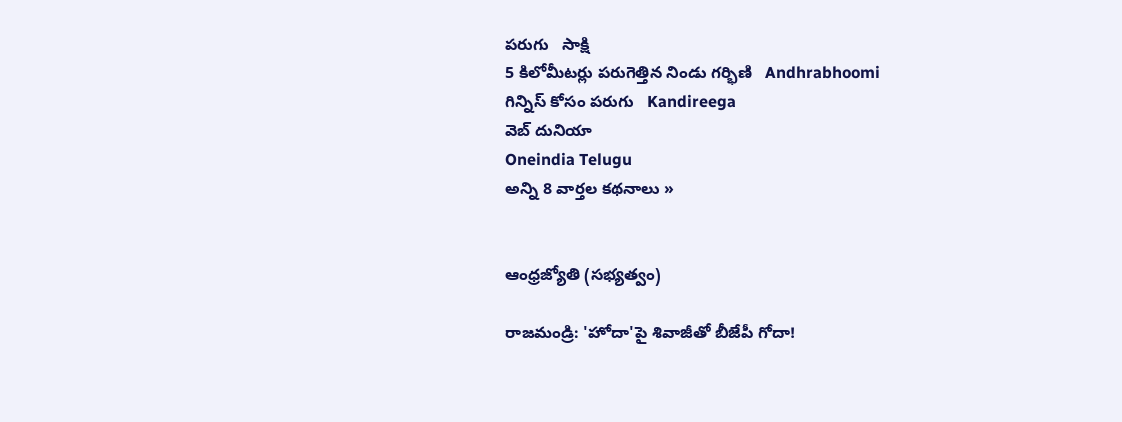పరుగు   సాక్షి
5 కిలోమీటర్లు పరుగెత్తిన నిండు గర్భిణి   Andhrabhoomi
గిన్నిస్ కోసం పరుగు   Kandireega
వెబ్ దునియా
Oneindia Telugu
అన్ని 8 వార్తల కథనాలు »


ఆంధ్రజ్యోతి (సభ్యత్వం)

రాజమండ్రి: 'హోదా'పై శివాజీతో బీజేపీ గోదా!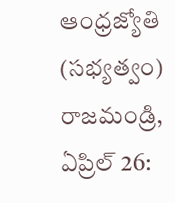ఆంధ్రజ్యోతి (సభ్యత్వం)
రాజమండ్రి, ఏప్రిల్‌ 26: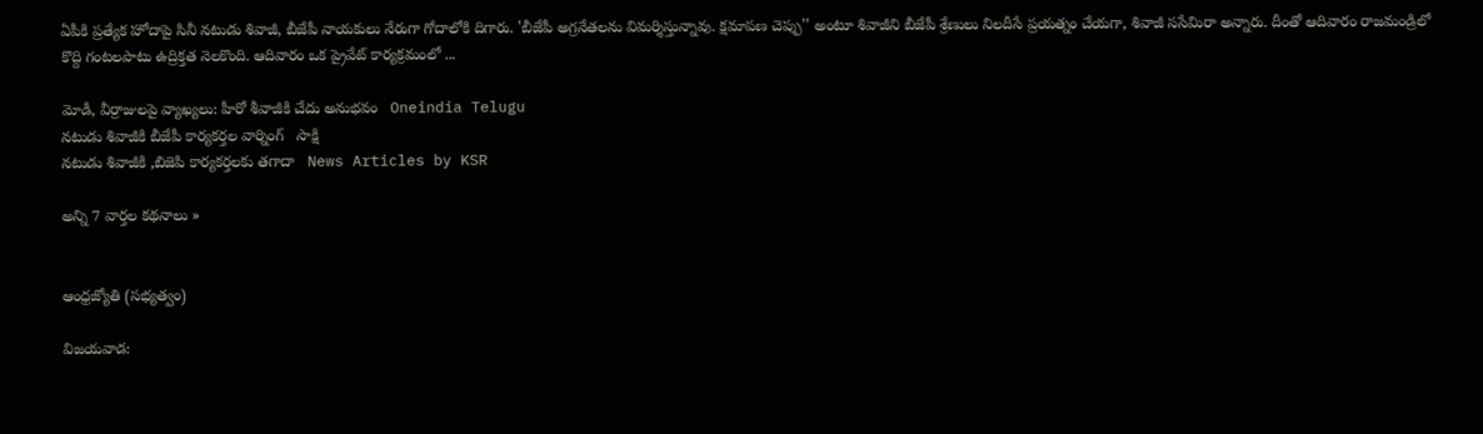ఏపీకి ప్రత్యేక హోదాపై సినీ నటుడు శివాజీ, బీజేపీ నాయకులు నేరుగా గోదాలోకి దిగారు. 'బీజేపీ అగ్రనేతలను విమర్శిస్తున్నావు. క్షమాపణ చెప్పు'' అంటూ శివాజీని బీజేపీ శ్రేణులు నిలదీసే ప్రయత్నం చేయగా, శివాజీ ససేమిరా అన్నారు. దీంతో ఆదివారం రాజమండ్రిలో కొద్ది గంటలపాటు ఉద్రిక్తత నెలకొంది. ఆదివారం ఒక ప్రైవేట్‌ కార్యక్రమంలో ...

మోడీ, వీర్రాజులపై వ్యాఖ్యలు: హీరో శీవాజీకి చేదు అనుభవం   Oneindia Telugu
నటుడు శివాజీకి బీజేపీ కార్యకర్తల వార్నింగ్   సాక్షి
నటుడు శివాజీకి ,బిజెపి కార్యకర్తలకు తగాదా   News Articles by KSR

అన్ని 7 వార్తల కథనాలు »


ఆంధ్రజ్యోతి (సభ్యత్వం)

విజయవాడ: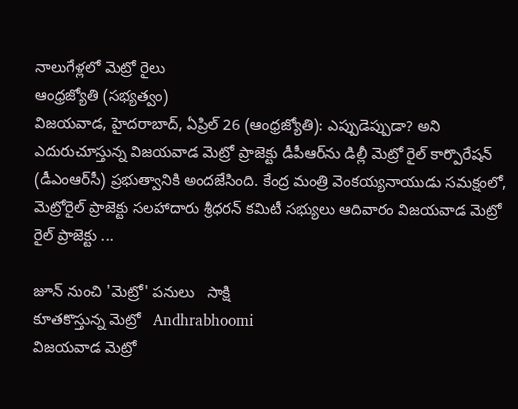నాలుగేళ్లలో మెట్రో రైలు
ఆంధ్రజ్యోతి (సభ్యత్వం)
విజయవాడ, హైదరాబాద్‌, ఏప్రిల్‌ 26 (ఆంధ్రజ్యోతి): ఎప్పుడెప్పుడా? అని ఎదురుచూస్తున్న విజయవాడ మెట్రో ప్రాజెక్టు డీపీఆర్‌ను డిల్లీ మెట్రో రైల్‌ కార్పొరేషన్‌ (డీఎంఆర్‌సీ) ప్రభుత్వానికి అందజేసింది. కేంద్ర మంత్రి వెంకయ్యనాయుడు సమక్షంలో, మెట్రోరైల్‌ ప్రాజెక్టు సలహాదారు శ్రీధరన్‌ కమిటీ సభ్యులు ఆదివారం విజయవాడ మెట్రో రైల్‌ ప్రాజెక్టు ...

జూన్ నుంచి 'మెట్రో' పనులు   సాక్షి
కూతకొస్తున్న మెట్రో   Andhrabhoomi
విజయవాడ మెట్రో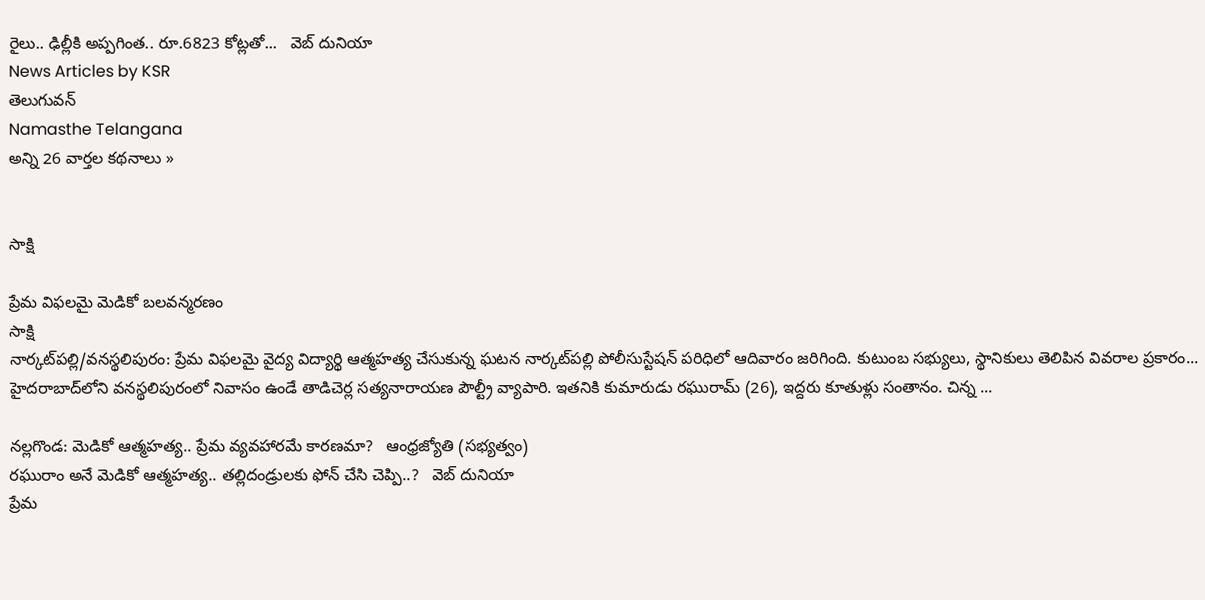రైలు.. ఢిల్లీకి అప్పగింత.. రూ.6823 కోట్లతో...   వెబ్ దునియా
News Articles by KSR
తెలుగువన్
Namasthe Telangana
అన్ని 26 వార్తల కథనాలు »


సాక్షి

ప్రేమ విఫలమై మెడికో బలవన్మరణం
సాక్షి
నార్కట్‌పల్లి/వనస్థలిపురం: ప్రేమ విఫలమై వైద్య విద్యార్థి ఆత్మహత్య చేసుకున్న ఘటన నార్కట్‌పల్లి పోలీసుస్టేషన్ పరిధిలో ఆదివారం జరిగింది. కుటుంబ సభ్యులు, స్థానికులు తెలిపిన వివరాల ప్రకారం... హైదరాబాద్‌లోని వనస్థలిపురంలో నివాసం ఉండే తాడిచెర్ల సత్యనారాయణ పౌల్ట్రీ వ్యాపారి. ఇతనికి కుమారుడు రఘురామ్ (26), ఇద్దరు కూతుళ్లు సంతానం. చిన్న ...

నల్లగొండ: మెడికో ఆత్మహత్య.. ప్రేమ వ్యవహారమే కారణమా?   ఆంధ్రజ్యోతి (సభ్యత్వం)
రఘురాం అనే మెడికో ఆత్మహత్య.. తల్లిదండ్రులకు ఫోన్ చేసి చెప్పి..?   వెబ్ దునియా
ప్రేమ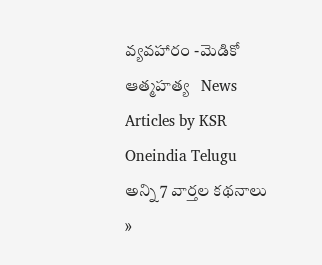వ్యవహారం -మెడికో ఆత్మహత్య   News Articles by KSR
Oneindia Telugu
అన్ని 7 వార్తల కథనాలు »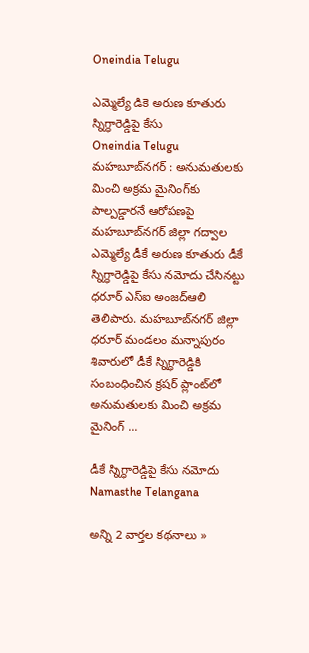Oneindia Telugu

ఎమ్మెల్యే డికె అరుణ కూతురు స్నిగ్ధారెడ్డిపై కేసు
Oneindia Telugu
మహబూబ్‌నగర్ : అనుమతులకు మించి అక్రమ మైనింగ్‌కు పాల్పడ్డారనే ఆరోపణపై మహబూబ్‌నగర్ జిల్లా గద్వాల ఎమ్మెల్యే డీకే అరుణ కూతురు డీకే స్నిగ్ధారెడ్డిపై కేసు నమోదు చేసినట్టు ధరూర్ ఎస్‌ఐ అంజద్‌ఆలి తెలిపారు. మహబూబ్‌నగర్ జిల్లా ధరూర్ మండలం మన్నాపురం శివారులో డీకే స్నిగ్ధారెడ్డికి సంబంధించిన క్రషర్ ప్లాంట్‌లో అనుమతులకు మించి అక్రమ మైనింగ్ ...

డీకే స్నిగ్ధారెడ్డిపై కేసు నమోదు   Namasthe Telangana

అన్ని 2 వార్తల కథనాలు »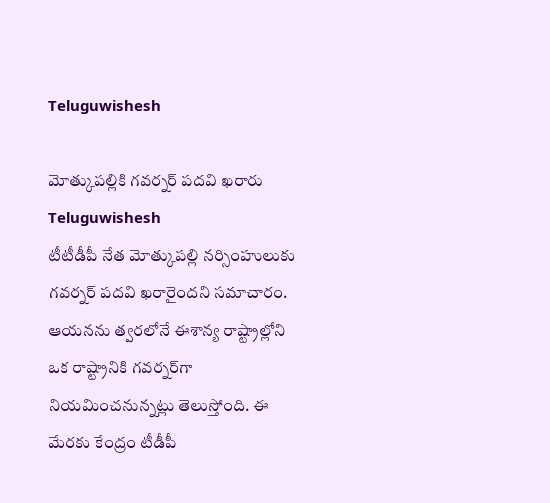Teluguwishesh

మోత్కుపల్లికి గవర్నర్ పదవి ఖరారు
Teluguwishesh
టీటీడీపీ నేత మోత్కుపల్లి నర్సింహులుకు గవర్నర్ పదవి ఖరారైందని సమాచారం. ఆయనను త్వరలోనే ఈశాన్య రాష్ట్రాల్లోని ఒక రాష్ట్రానికి గవర్నర్‌గా నియమించనున్నట్లు తెలుస్తోంది. ఈ మేరకు కేంద్రం టీడీపీ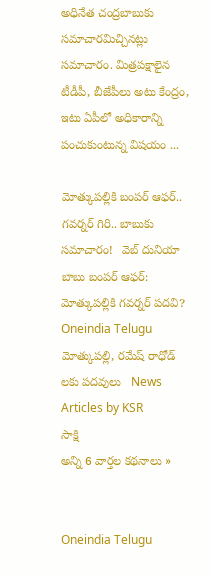అధినేత చంద్రబాబుకు సమాచారమిచ్చినట్లు సమాచారం. మిత్రపక్షాలైన టీడీపీ, బీజేపీలు అటు కేంద్రం, ఇటు ఏపీలో అధికారాన్ని పంచుకుంటున్న విషయం ...

మోత్కుపల్లికి బంపర్ ఆఫర్.. గవర్నర్ గిరి.. బాబుకు సమాచారం!   వెబ్ దునియా
బాబు బంపర్ ఆఫర్: మోత్కుపల్లికి గవర్నర్ పదవి?   Oneindia Telugu
మోత్కుపల్లి, రమేష్ రాధోడ్ లకు పదవులు   News Articles by KSR
సాక్షి
అన్ని 6 వార్తల కథనాలు »


Oneindia Telugu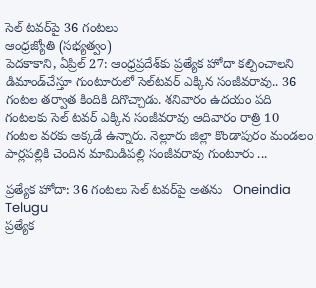సెల్‌ టవర్‌పై 36 గంటలు
ఆంధ్రజ్యోతి (సభ్యత్వం)
పెదకాకాని, ఏప్రిల్‌ 27: ఆంధ్రప్రదేశ్‌కు ప్రత్యేక హోదా కల్పించాలని డిమాండ్‌చేస్తూ గుంటూరులో సెల్‌టవర్‌ ఎక్కిన సంజీవరావు.. 36 గంటల తర్వాత కిందికి దిగొచ్చాడు. శనివారం ఉదయం పది గంటలకు సెల్‌ టవర్‌ ఎక్కిన సంజీవరావు ఆదివారం రాత్రి 10 గంటల వరకు అక్కడే ఉన్నారు. నెల్లూరు జిల్లా కొండాపురం మండలం పార్లపల్లికి చెందిన మామిడిపల్లి సంజీవరావు గుంటూరు ...

ప్రత్యేక హోదా: 36 గంటలు సెల్ టవర్‌పై అతను   Oneindia Telugu
ప్రత్యేక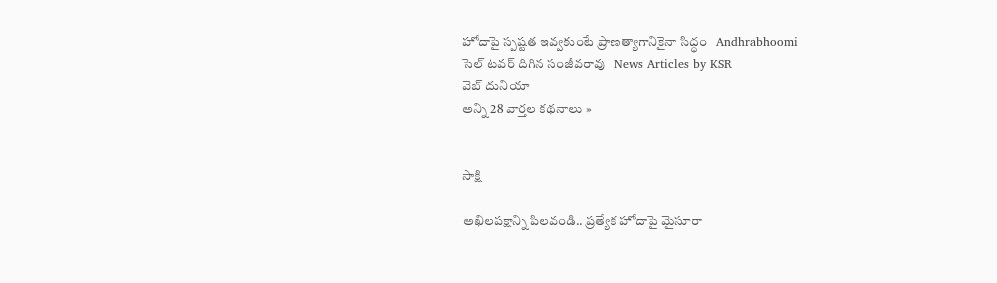హోదాపై స్పష్టత ఇవ్వకుంటే ప్రాణత్యాగానికైనా సిద్ధం   Andhrabhoomi
సెల్ టవర్ దిగిన సంజీవరావు   News Articles by KSR
వెబ్ దునియా
అన్ని 28 వార్తల కథనాలు »


సాక్షి

అఖిలపక్షాన్ని పిలవండి.. ప్రత్యేక హోదాపై మైసూరా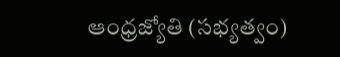ఆంధ్రజ్యోతి (సభ్యత్వం)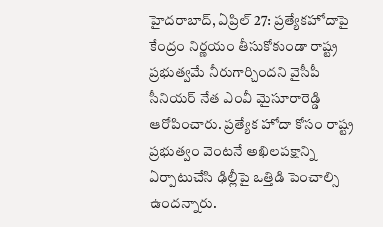హైదరాబాద్‌, ఏప్రిల్‌ 27: ప్రత్యేకహోదాపై కేంద్రం నిర్ణయం తీసుకోకుండా రాష్ట్ర ప్రభుత్వమే నీరుగార్చిందని వైసీపీ సీనియర్‌ నేత ఎంవీ మైసూరారెడ్డి ఆరోపించారు. ప్రత్యేక హోదా కోసం రాష్ట్ర ప్రభుత్వం వెంటనే అఖిలపక్షాన్ని ఏర్పాటుచేసి ఢిల్లీపై ఒత్తిడి పెంచాల్సి ఉందన్నారు.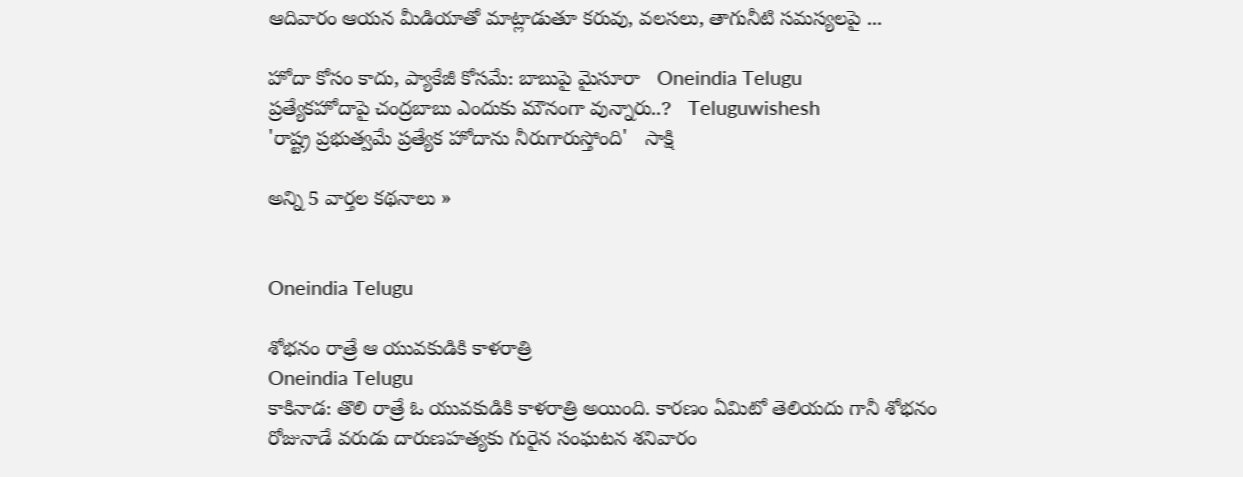ఆదివారం ఆయన మీడియాతో మాట్లాడుతూ కరువు, వలసలు, తాగునీటి సమస్యలపై ...

హోదా కోసం కాదు, ప్యాకేజీ కోసమే: బాబుపై మైసూరా   Oneindia Telugu
ప్రత్యేకహోదాపై చంద్రబాబు ఎందుకు మౌనంగా వున్నారు..?   Teluguwishesh
'రాష్ట్ర ప్రభుత్వమే ప్రత్యేక హోదాను నీరుగారుస్తోంది'   సాక్షి

అన్ని 5 వార్తల కథనాలు »


Oneindia Telugu

శోభనం రాత్రే ఆ యువకుడికి కాళరాత్రి
Oneindia Telugu
కాకినాడ: తొలి రాత్రే ఓ యువకుడికి కాళరాత్రి అయింది. కారణం ఏమిటో తెలియదు గానీ శోభనం రోజునాడే వరుడు దారుణహత్యకు గురైన సంఘటన శనివారం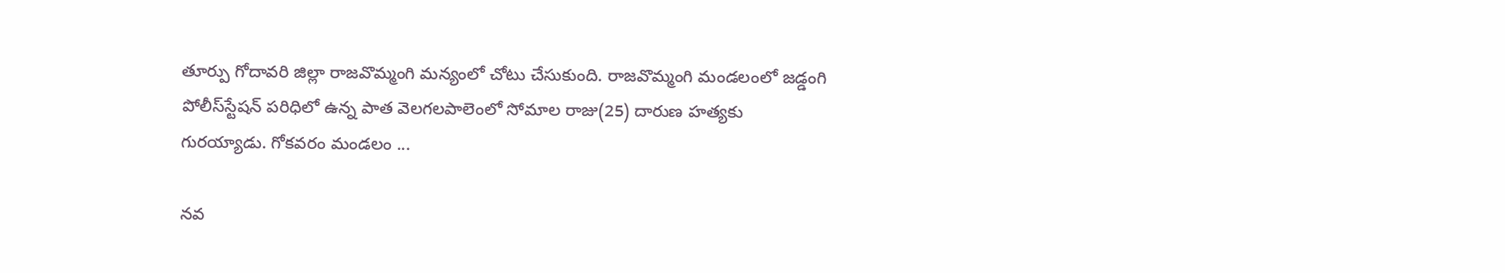తూర్పు గోదావరి జిల్లా రాజవొమ్మంగి మన్యంలో చోటు చేసుకుంది. రాజవొమ్మంగి మండలంలో జడ్డంగి పోలీస్‌స్టేషన్ పరిధిలో ఉన్న పాత వెలగలపాలెంలో సోమాల రాజు(25) దారుణ హత్యకు గురయ్యాడు. గోకవరం మండలం ...

నవ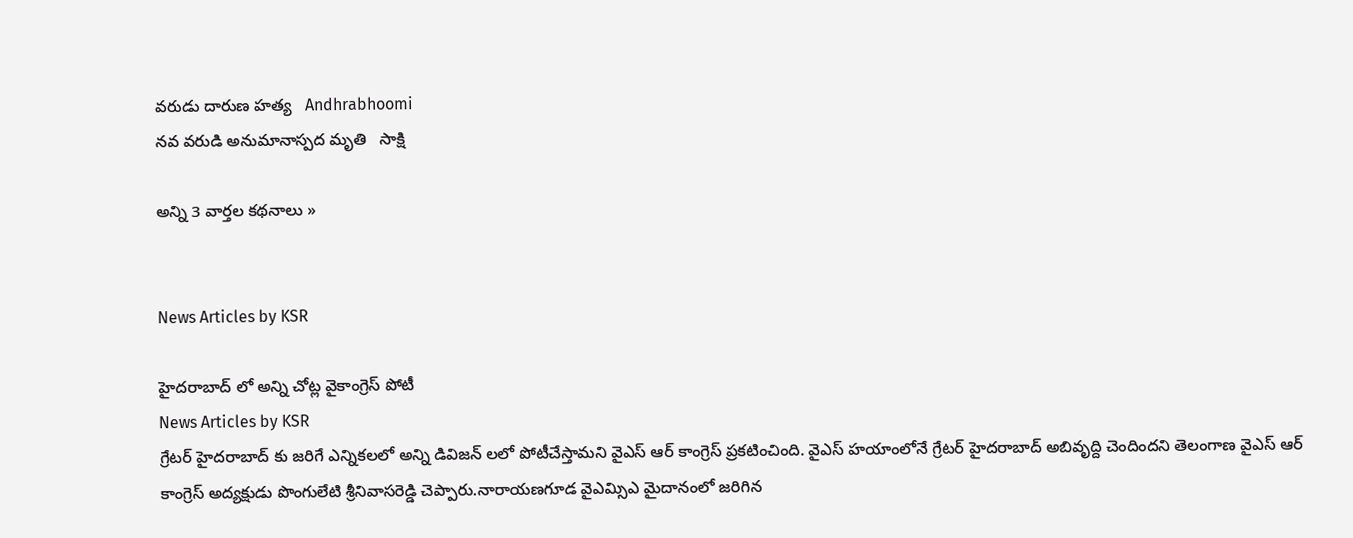వరుడు దారుణ హత్య   Andhrabhoomi
నవ వరుడి అనుమానాస్పద మృతి   సాక్షి

అన్ని 3 వార్తల కథనాలు »


News Articles by KSR

హైదరాబాద్ లో అన్ని చోట్ల వైకాంగ్రెస్ పోటీ
News Articles by KSR
గ్రేటర్ హైదరాబాద్ కు జరిగే ఎన్నికలలో అన్ని డివిజన్ లలో పోటీచేస్తామని వైఎస్ ఆర్ కాంగ్రెస్ ప్రకటించింది. వైఎస్ హయాంలోనే గ్రేటర్ హైదరాబాద్ అబివృద్ది చెందిందని తెలంగాణ వైఎస్ ఆర్ కాంగ్రెస్ అద్యక్షుడు పొంగులేటి శ్రీనివాసరెడ్డి చెప్పారు.నారాయణగూడ వైఎమ్సిఎ మైదానంలో జరిగిన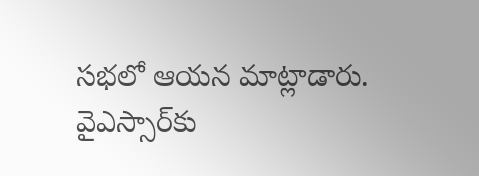సభలో ఆయన మాట్లాడారు. వైఎస్సార్‌కు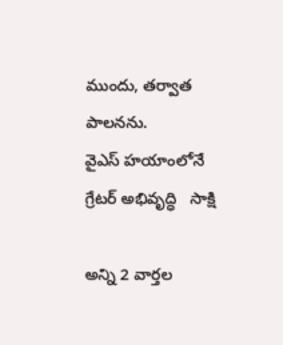ముందు, తర్వాత పాలనను.
వైఎస్ హయాంలోనే గ్రేటర్ అభివృద్ధి   సాక్షి

అన్ని 2 వార్తల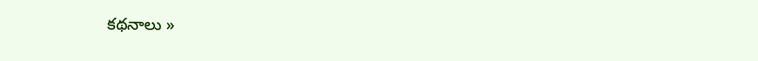కథనాలు »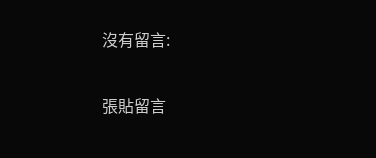沒有留言:

張貼留言